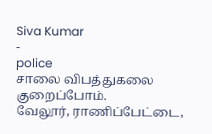Siva Kumar
-
police
சாலை விபத்துகலை குறைப்போம்.
வேலூர், ராணிப்பேட்டை,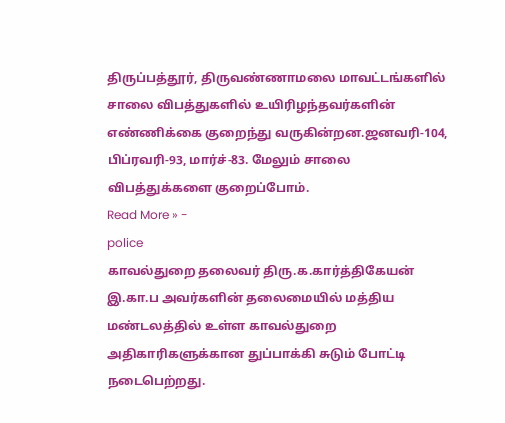திருப்பத்தூர், திருவண்ணாமலை மாவட்டங்களில் சாலை விபத்துகளில் உயிரிழந்தவர்களின் எண்ணிக்கை குறைந்து வருகின்றன.ஜனவரி-104, பிப்ரவரி-93, மார்ச்-83. மேலும் சாலை விபத்துக்களை குறைப்போம்.
Read More » -
police
காவல்துறை தலைவர் திரு.க.கார்த்திகேயன் இ.கா.ப அவர்களின் தலைமையில் மத்திய மண்டலத்தில் உள்ள காவல்துறை அதிகாரிகளுக்கான துப்பாக்கி சுடும் போட்டி நடைபெற்றது.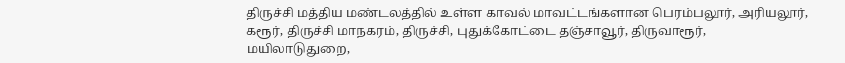திருச்சி மத்திய மண்டலத்தில் உள்ள காவல் மாவட்டங்களான பெரம்பலூர், அரியலூர், கரூர், திருச்சி மாநகரம், திருச்சி, புதுக்கோட்டை தஞ்சாவூர், திருவாரூர், மயிலாடுதுறை,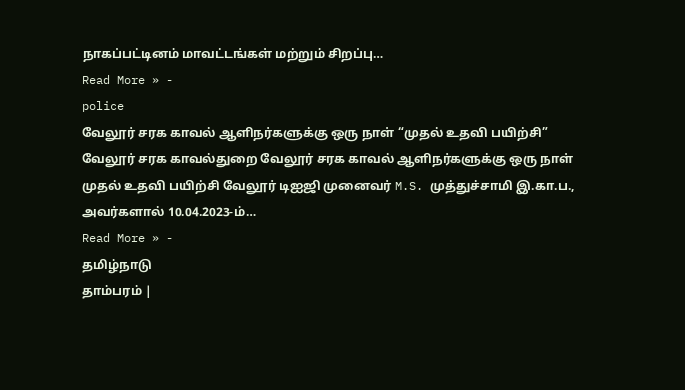நாகப்பட்டினம் மாவட்டங்கள் மற்றும் சிறப்பு…
Read More » -
police
வேலூர் சரக காவல் ஆளிநர்களுக்கு ஒரு நாள் “முதல் உதவி பயிற்சி”
வேலூர் சரக காவல்துறை வேலூர் சரக காவல் ஆளிநர்களுக்கு ஒரு நாள் முதல் உதவி பயிற்சி வேலூர் டிஐஜி முனைவர் M.S. முத்துச்சாமி இ.கா.ப., அவர்களால் 10.04.2023-ம்…
Read More » -
தமிழ்நாடு
தாம்பரம் |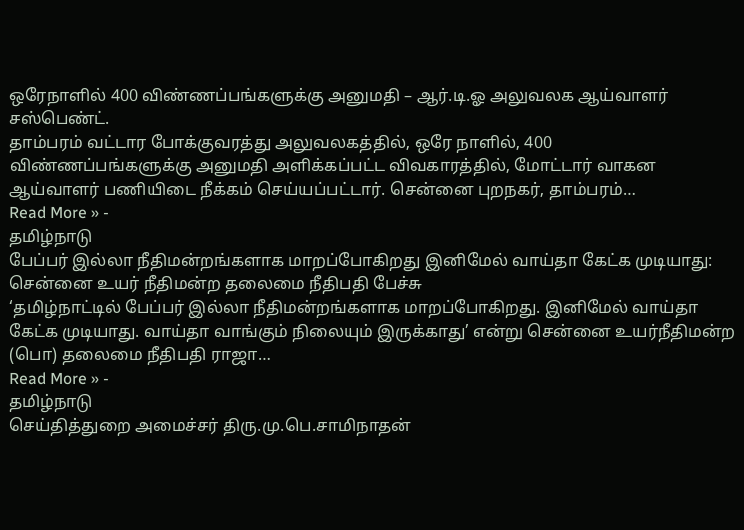ஒரேநாளில் 400 விண்ணப்பங்களுக்கு அனுமதி – ஆர்.டி.ஓ அலுவலக ஆய்வாளர் சஸ்பெண்ட்.
தாம்பரம் வட்டார போக்குவரத்து அலுவலகத்தில், ஒரே நாளில், 400 விண்ணப்பங்களுக்கு அனுமதி அளிக்கப்பட்ட விவகாரத்தில், மோட்டார் வாகன ஆய்வாளர் பணியிடை நீக்கம் செய்யப்பட்டார். சென்னை புறநகர், தாம்பரம்…
Read More » -
தமிழ்நாடு
பேப்பர் இல்லா நீதிமன்றங்களாக மாறப்போகிறது இனிமேல் வாய்தா கேட்க முடியாது: சென்னை உயர் நீதிமன்ற தலைமை நீதிபதி பேச்சு
‘தமிழ்நாட்டில் பேப்பர் இல்லா நீதிமன்றங்களாக மாறப்போகிறது. இனிமேல் வாய்தா கேட்க முடியாது. வாய்தா வாங்கும் நிலையும் இருக்காது’ என்று சென்னை உயர்நீதிமன்ற (பொ) தலைமை நீதிபதி ராஜா…
Read More » -
தமிழ்நாடு
செய்தித்துறை அமைச்சர் திரு.மு.பெ.சாமிநாதன்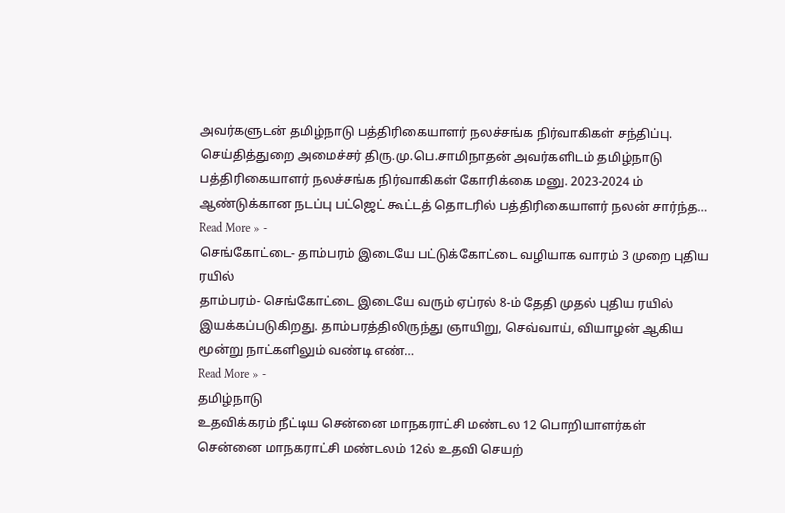அவர்களுடன் தமிழ்நாடு பத்திரிகையாளர் நலச்சங்க நிர்வாகிகள் சந்திப்பு.
செய்தித்துறை அமைச்சர் திரு.மு.பெ.சாமிநாதன் அவர்களிடம் தமிழ்நாடு பத்திரிகையாளர் நலச்சங்க நிர்வாகிகள் கோரிக்கை மனு. 2023-2024 ம் ஆண்டுக்கான நடப்பு பட்ஜெட் கூட்டத் தொடரில் பத்திரிகையாளர் நலன் சார்ந்த…
Read More » -
செங்கோட்டை- தாம்பரம் இடையே பட்டுக்கோட்டை வழியாக வாரம் 3 முறை புதிய ரயில்
தாம்பரம்- செங்கோட்டை இடையே வரும் ஏப்ரல் 8-ம் தேதி முதல் புதிய ரயில் இயக்கப்படுகிறது. தாம்பரத்திலிருந்து ஞாயிறு, செவ்வாய், வியாழன் ஆகிய மூன்று நாட்களிலும் வண்டி எண்…
Read More » -
தமிழ்நாடு
உதவிக்கரம் நீட்டிய சென்னை மாநகராட்சி மண்டல 12 பொறியாளர்கள்
சென்னை மாநகராட்சி மண்டலம் 12ல் உதவி செயற்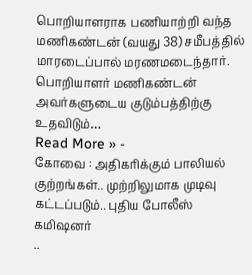பொறியாளராக பணியாற்றி வந்த மணிகண்டன் (வயது 38) சமீபத்தில் மாரடைப்பால் மரணமடைந்தார். பொறியாளர் மணிகண்டன் அவர்களுடைய குடும்பத்திற்கு உதவிடும்…
Read More » -
கோவை : அதிகரிக்கும் பாலியல் குற்றங்கள்.. முற்றிலுமாக முடிவு கட்டப்படும்.. புதிய போலீஸ் கமிஷனர்
..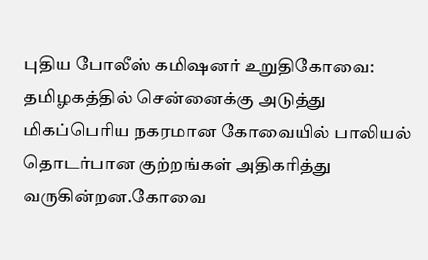புதிய போலீஸ் கமிஷனர் உறுதிகோவை: தமிழகத்தில் சென்னைக்கு அடுத்து மிகப்பெரிய நகரமான கோவையில் பாலியல் தொடர்பான குற்றங்கள் அதிகரித்து வருகின்றன.கோவை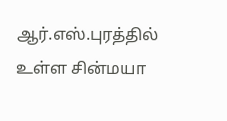ஆர்.எஸ்.புரத்தில் உள்ள சின்மயா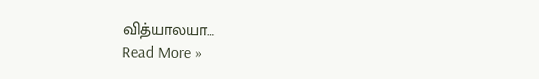வித்யாலயா…
Read More »